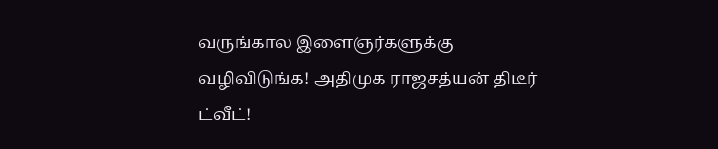வருங்கால இளைஞர்களுக்கு வழிவிடுங்க! அதிமுக ராஜசத்யன் திடீர் ட்வீட்!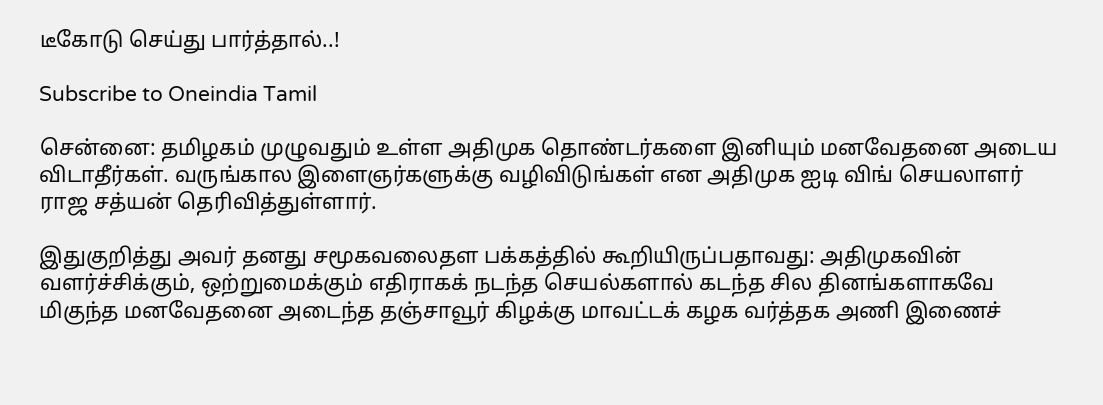டீகோடு செய்து பார்த்தால்..!

Subscribe to Oneindia Tamil

சென்னை: தமிழகம் முழுவதும் உள்ள அதிமுக தொண்டர்களை இனியும் மனவேதனை அடைய விடாதீர்கள். வருங்கால இளைஞர்களுக்கு வழிவிடுங்கள் என அதிமுக ஐடி விங் செயலாளர் ராஜ சத்யன் தெரிவித்துள்ளார்.

இதுகுறித்து அவர் தனது சமூகவலைதள பக்கத்தில் கூறியிருப்பதாவது: அதிமுகவின் வளர்ச்சிக்கும், ஒற்றுமைக்கும் எதிராகக் நடந்த செயல்களால் கடந்த சில தினங்களாகவே மிகுந்த மனவேதனை அடைந்த தஞ்சாவூர் கிழக்கு மாவட்டக் கழக வர்த்தக அணி இணைச்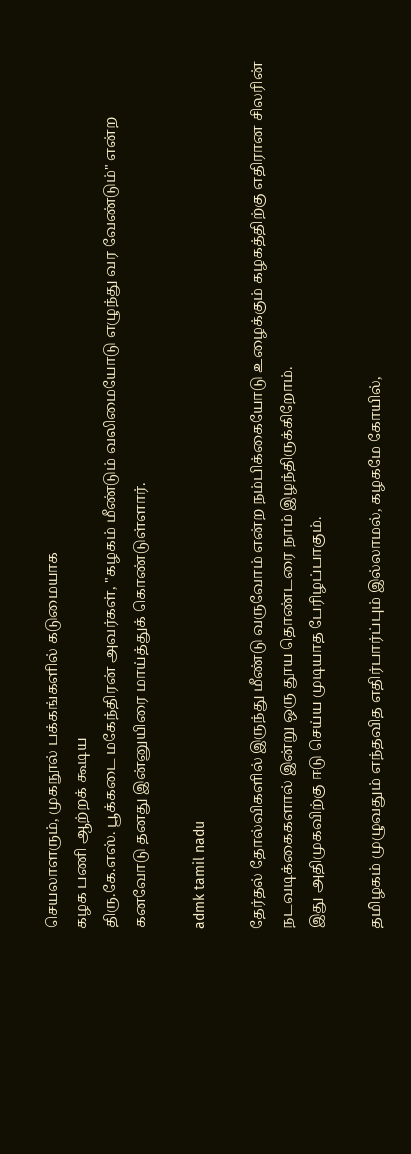செயலாளரும், முகநூல் பக்கங்களில் கடுமையாக
கழக பணி ஆற்றக் கூடிய
திரு.கே.எஸ். பூக்கடை மகேந்திரன் அவர்கள், "கழகம் மீண்டும் வலிமையோடு எழுந்து வர வேண்டும்" என்ற கனவோடு தனது இன்னுயிரை மாய்த்துக் கொண்டுள்ளார்.

admk tamil nadu

தேர்தல் தோல்விகளில் இருந்து மீண்டு வருவோம் என்ற நம்பிக்கையோடு உழைக்கும் கழகத்திற்கு எதிரான சிலரின் நடவடிக்கைகளால் இன்று ஒரு தூய தொண்டரை நாம் இழந்திருக்கிறோம்.
இது அதிமுகவிற்கு ஈடு செய்ய முடியாத பேரிழப்பாகும்.

தமிழகம் முழுவதும் எந்தவித எதிர்பார்ப்பும் இல்லாமல், கழகமே கோயில்,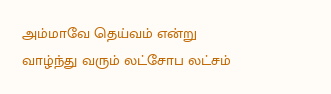அம்மாவே தெய்வம் என்று வாழ்ந்து வரும் லட்சோப லட்சம்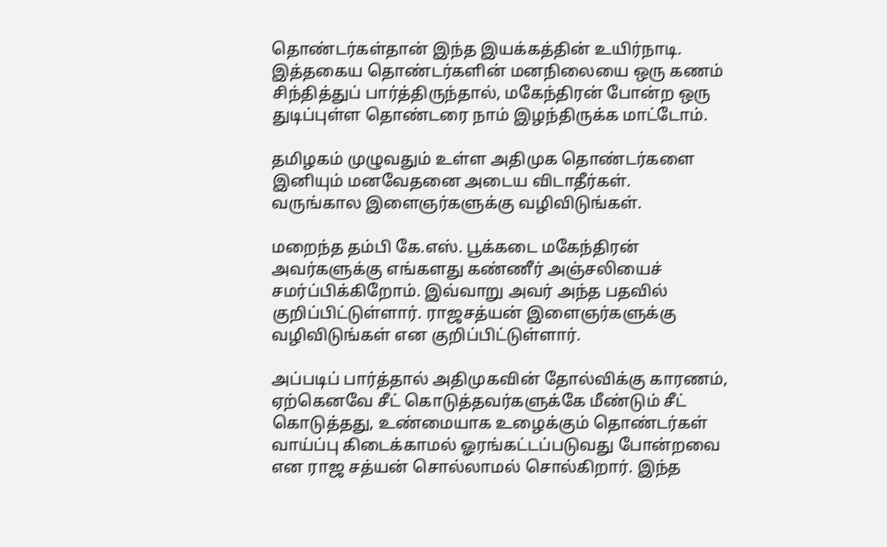தொண்டர்கள்தான் இந்த இயக்கத்தின் உயிர்நாடி. இத்தகைய தொண்டர்களின் மனநிலையை ஒரு கணம் சிந்தித்துப் பார்த்திருந்தால், மகேந்திரன் போன்ற ஒரு துடிப்புள்ள தொண்டரை நாம் இழந்திருக்க மாட்டோம்.

தமிழகம் முழுவதும் உள்ள அதிமுக தொண்டர்களை இனியும் மனவேதனை அடைய விடாதீர்கள்.
வருங்கால இளைஞர்களுக்கு வழிவிடுங்கள்.

மறைந்த தம்பி கே.எஸ். பூக்கடை மகேந்திரன் அவர்களுக்கு எங்களது கண்ணீர் அஞ்சலியைச் சமர்ப்பிக்கிறோம். இவ்வாறு அவர் அந்த பதவில் குறிப்பிட்டுள்ளார். ராஜசத்யன் இளைஞர்களுக்கு வழிவிடுங்கள் என குறிப்பிட்டுள்ளார்.

அப்படிப் பார்த்தால் அதிமுகவின் தோல்விக்கு காரணம், ஏற்கெனவே சீட் கொடுத்தவர்களுக்கே மீண்டும் சீட் கொடுத்தது, உண்மையாக உழைக்கும் தொண்டர்கள் வாய்ப்பு கிடைக்காமல் ஓரங்கட்டப்படுவது போன்றவை என ராஜ சத்யன் சொல்லாமல் சொல்கிறார். இந்த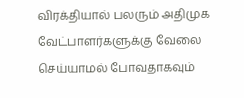விரக்தியால் பலரும் அதிமுக வேட்பாளர்களுக்கு வேலை செய்யாமல் போவதாகவும்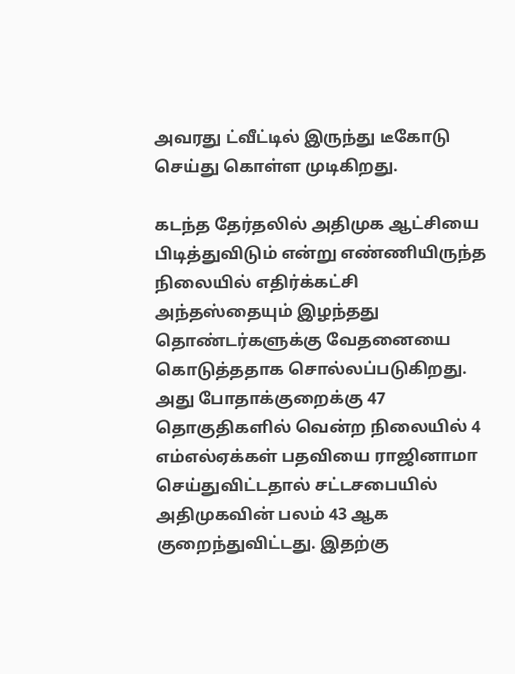அவரது ட்வீட்டில் இருந்து டீகோடு செய்து கொள்ள முடிகிறது.

கடந்த தேர்தலில் அதிமுக ஆட்சியை பிடித்துவிடும் என்று எண்ணியிருந்த நிலையில் எதிர்க்கட்சி அந்தஸ்தையும் இழந்தது தொண்டர்களுக்கு வேதனையை கொடுத்ததாக சொல்லப்படுகிறது. அது போதாக்குறைக்கு 47 தொகுதிகளில் வென்ற நிலையில் 4 எம்எல்ஏக்கள் பதவியை ராஜினாமா செய்துவிட்டதால் சட்டசபையில் அதிமுகவின் பலம் 43 ஆக குறைந்துவிட்டது. இதற்கு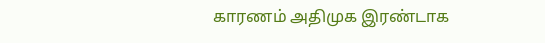காரணம் அதிமுக இரண்டாக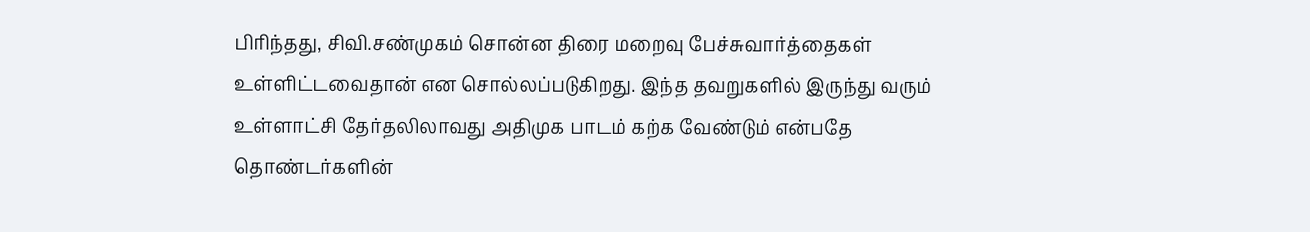பிரிந்தது, சிவி.சண்முகம் சொன்ன திரை மறைவு பேச்சுவார்த்தைகள் உள்ளிட்டவைதான் என சொல்லப்படுகிறது. இந்த தவறுகளில் இருந்து வரும் உள்ளாட்சி தேர்தலிலாவது அதிமுக பாடம் கற்க வேண்டும் என்பதே தொண்டர்களின்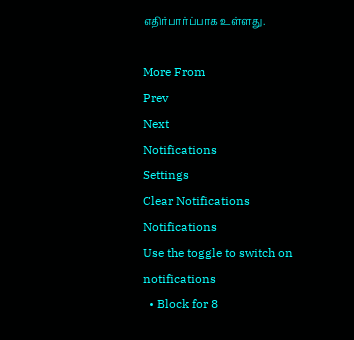எதிர்பார்ப்பாக உள்ளது.

More From
Prev
Next
Notifications
Settings
Clear Notifications
Notifications
Use the toggle to switch on notifications
  • Block for 8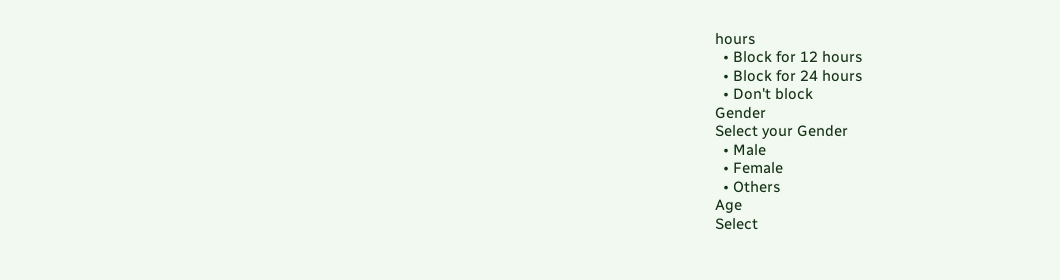hours
  • Block for 12 hours
  • Block for 24 hours
  • Don't block
Gender
Select your Gender
  • Male
  • Female
  • Others
Age
Select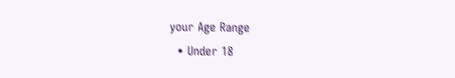your Age Range
  • Under 18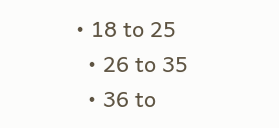• 18 to 25
  • 26 to 35
  • 36 to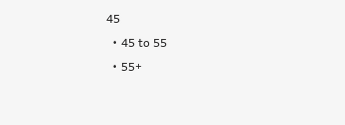45
  • 45 to 55
  • 55+